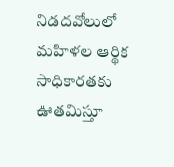నిడదవోలులో మహిళల ఆర్థిక సాధికారతకు ఊతమిస్తూ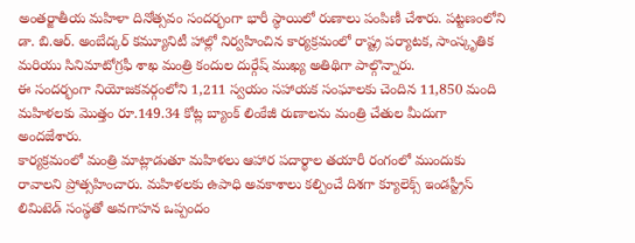అంతర్జాతీయ మహిళా దినోత్సవం సందర్భంగా భారీ స్థాయిలో రుణాలు పంపిణీ చేశారు. పట్టణంలోని డా. బి.ఆర్. అంబేద్కర్ కమ్యూనిటీ హాల్లో నిర్వహించిన కార్యక్రమంలో రాష్ట్ర పర్యాటక, సాంస్కృతిక మరియు సినిమాటోగ్రఫీ శాఖ మంత్రి కందుల దుర్గేష్ ముఖ్య అతిథిగా పాల్గొన్నారు.
ఈ సందర్భంగా నియోజకవర్గంలోని 1,211 స్వయం సహాయక సంఘాలకు చెందిన 11,850 మంది మహిళలకు మొత్తం రూ.149.34 కోట్ల బ్యాంక్ లింకేజీ రుణాలను మంత్రి చేతుల మీదుగా అందజేశారు.
కార్యక్రమంలో మంత్రి మాట్లాడుతూ మహిళలు ఆహార పదార్థాల తయారీ రంగంలో ముందుకు రావాలని ప్రోత్సహించారు. మహిళలకు ఉపాధి అవకాశాలు కల్పించే దిశగా క్యూలెక్స్ ఇండస్ట్రీస్ లిమిటెడ్ సంస్థతో అవగాహన ఒప్పందం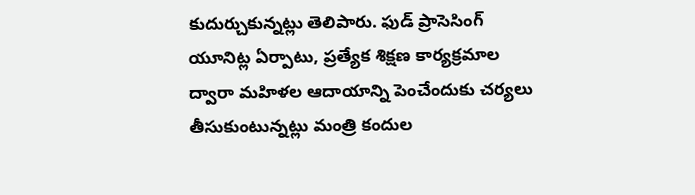కుదుర్చుకున్నట్లు తెలిపారు. ఫుడ్ ప్రాసెసింగ్ యూనిట్ల ఏర్పాటు, ప్రత్యేక శిక్షణ కార్యక్రమాల ద్వారా మహిళల ఆదాయాన్ని పెంచేందుకు చర్యలు తీసుకుంటున్నట్లు మంత్రి కందుల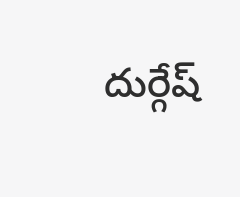దుర్గేష్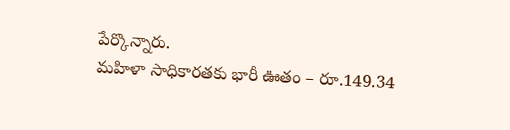పేర్కొన్నారు.
మహిళా సాధికారతకు భారీ ఊతం – రూ.149.34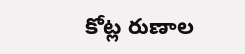కోట్ల రుణాల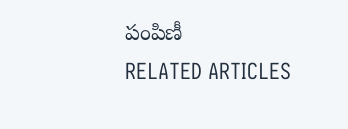పంపిణీ
RELATED ARTICLES